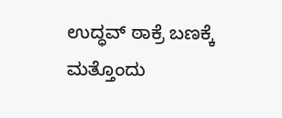ಉದ್ಧವ್ ಠಾಕ್ರೆ ಬಣಕ್ಕೆ ಮತ್ತೊಂದು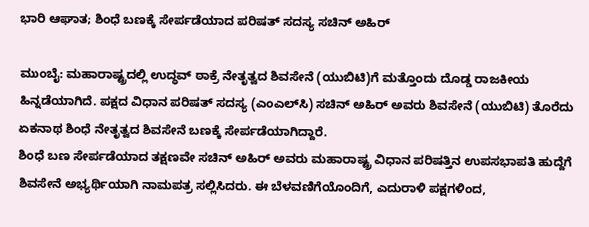ಭಾರಿ ಆಘಾತ; ಶಿಂಧೆ ಬಣಕ್ಕೆ ಸೇರ್ಪಡೆಯಾದ ಪರಿಷತ್‌ ಸದಸ್ಯ ಸಚಿನ್ ಅಹಿರ್

ಮುಂಬೈ: ಮಹಾರಾಷ್ಟ್ರದಲ್ಲಿ ಉದ್ಧವ್ ಠಾಕ್ರೆ ನೇತೃತ್ವದ ಶಿವಸೇನೆ (ಯುಬಿಟಿ)ಗೆ ಮತ್ತೊಂದು ದೊಡ್ಡ ರಾಜಕೀಯ ಹಿನ್ನಡೆಯಾಗಿದೆ. ಪಕ್ಷದ ವಿಧಾನ ಪರಿಷತ್ ಸದಸ್ಯ (ಎಂಎಲ್‌ಸಿ) ಸಚಿನ್ ಅಹಿರ್ ಅವರು ಶಿವಸೇನೆ (ಯುಬಿಟಿ) ತೊರೆದು ಏಕನಾಥ ಶಿಂಧೆ ನೇತೃತ್ವದ ಶಿವಸೇನೆ ಬಣಕ್ಕೆ ಸೇರ್ಪಡೆಯಾಗಿದ್ದಾರೆ.
ಶಿಂಧೆ ಬಣ ಸೇರ್ಪಡೆಯಾದ ತಕ್ಷಣವೇ ಸಚಿನ್ ಅಹಿರ್ ಅವರು ಮಹಾರಾಷ್ಟ್ರ ವಿಧಾನ ಪರಿಷತ್ತಿನ ಉಪಸಭಾಪತಿ ಹುದ್ದೆಗೆ ಶಿವಸೇನೆ ಅಭ್ಯರ್ಥಿಯಾಗಿ ನಾಮಪತ್ರ ಸಲ್ಲಿಸಿದರು. ಈ ಬೆಳವಣಿಗೆಯೊಂದಿಗೆ, ಎದುರಾಳಿ ಪಕ್ಷಗಳಿಂದ,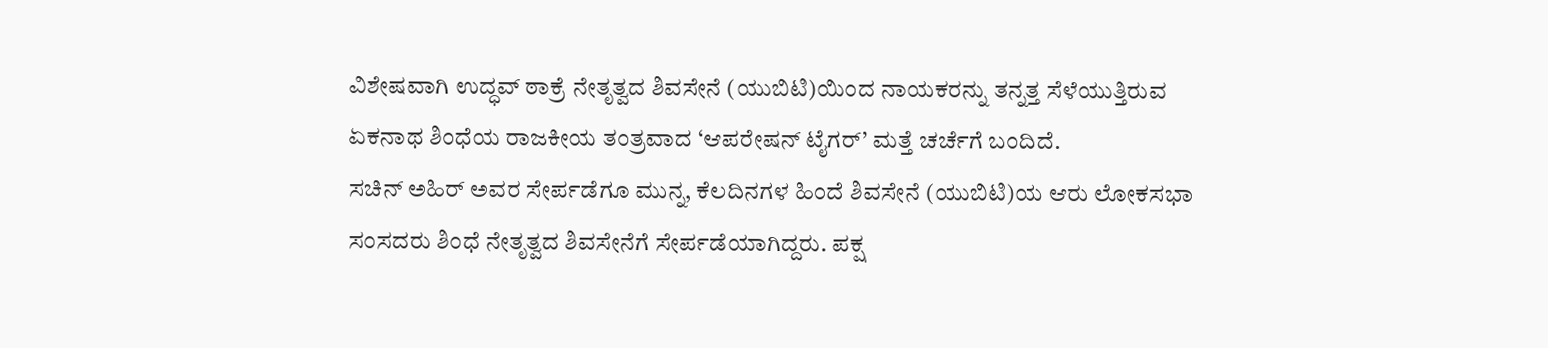ವಿಶೇಷವಾಗಿ ಉದ್ಧವ್ ಠಾಕ್ರೆ ನೇತೃತ್ವದ ಶಿವಸೇನೆ (ಯುಬಿಟಿ)ಯಿಂದ ನಾಯಕರನ್ನು ತನ್ನತ್ತ ಸೆಳೆಯುತ್ತಿರುವ ಏಕನಾಥ ಶಿಂಧೆಯ ರಾಜಕೀಯ ತಂತ್ರವಾದ ‘ಆಪರೇಷನ್ ಟೈಗರ್’ ಮತ್ತೆ ಚರ್ಚೆಗೆ ಬಂದಿದೆ.
ಸಚಿನ್ ಅಹಿರ್ ಅವರ ಸೇರ್ಪಡೆಗೂ ಮುನ್ನ, ಕೆಲದಿನಗಳ ಹಿಂದೆ ಶಿವಸೇನೆ (ಯುಬಿಟಿ)ಯ ಆರು ಲೋಕಸಭಾ ಸಂಸದರು ಶಿಂಧೆ ನೇತೃತ್ವದ ಶಿವಸೇನೆಗೆ ಸೇರ್ಪಡೆಯಾಗಿದ್ದರು. ಪಕ್ಷ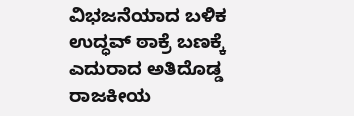ವಿಭಜನೆಯಾದ ಬಳಿಕ ಉದ್ಧವ್ ಠಾಕ್ರೆ ಬಣಕ್ಕೆ ಎದುರಾದ ಅತಿದೊಡ್ಡ ರಾಜಕೀಯ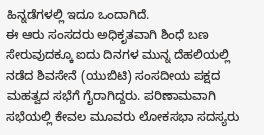ಹಿನ್ನಡೆಗಳಲ್ಲಿ ಇದೂ ಒಂದಾಗಿದೆ.
ಈ ಆರು ಸಂಸದರು ಅಧಿಕೃತವಾಗಿ ಶಿಂಧೆ ಬಣ ಸೇರುವುದಕ್ಕೂ ಐದು ದಿನಗಳ ಮುನ್ನ ದೆಹಲಿಯಲ್ಲಿ ನಡೆದ ಶಿವಸೇನೆ (ಯುಬಿಟಿ) ಸಂಸದೀಯ ಪಕ್ಷದ ಮಹತ್ವದ ಸಭೆಗೆ ಗೈರಾಗಿದ್ದರು. ಪರಿಣಾಮವಾಗಿ ಸಭೆಯಲ್ಲಿ ಕೇವಲ ಮೂವರು ಲೋಕಸಭಾ ಸದಸ್ಯರು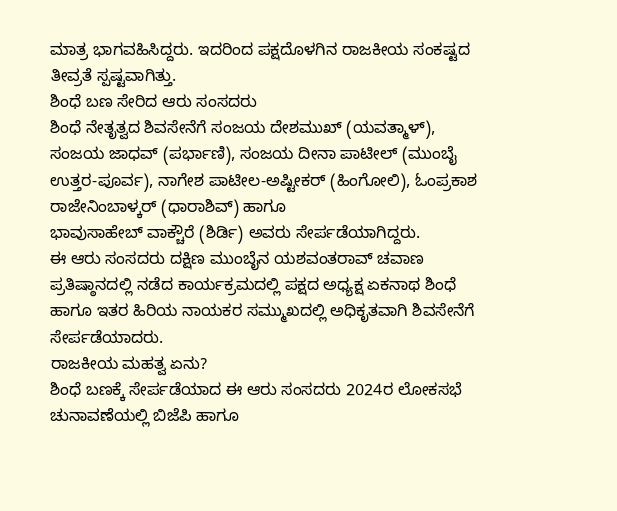ಮಾತ್ರ ಭಾಗವಹಿಸಿದ್ದರು. ಇದರಿಂದ ಪಕ್ಷದೊಳಗಿನ ರಾಜಕೀಯ ಸಂಕಷ್ಟದ ತೀವ್ರತೆ ಸ್ಪಷ್ಟವಾಗಿತ್ತು.
ಶಿಂಧೆ ಬಣ ಸೇರಿದ ಆರು ಸಂಸದರು
ಶಿಂಧೆ ನೇತೃತ್ವದ ಶಿವಸೇನೆಗೆ ಸಂಜಯ ದೇಶಮುಖ್ (ಯವತ್ಮಾಳ್), ಸಂಜಯ ಜಾಧವ್ (ಪರ್ಭಾಣಿ), ಸಂಜಯ ದೀನಾ ಪಾಟೀಲ್ (ಮುಂಬೈ ಉತ್ತರ-ಪೂರ್ವ), ನಾಗೇಶ ಪಾಟೀಲ-ಅಷ್ಟೀಕರ್ (ಹಿಂಗೋಲಿ), ಓಂಪ್ರಕಾಶ ರಾಜೇನಿಂಬಾಳ್ಕರ್ (ಧಾರಾಶಿವ್) ಹಾಗೂ
ಭಾವುಸಾಹೇಬ್ ವಾಕ್ಚೌರೆ (ಶಿರ್ಡಿ) ಅವರು ಸೇರ್ಪಡೆಯಾಗಿದ್ದರು.
ಈ ಆರು ಸಂಸದರು ದಕ್ಷಿಣ ಮುಂಬೈನ ಯಶವಂತರಾವ್ ಚವಾಣ ಪ್ರತಿಷ್ಠಾನದಲ್ಲಿ ನಡೆದ ಕಾರ್ಯಕ್ರಮದಲ್ಲಿ ಪಕ್ಷದ ಅಧ್ಯಕ್ಷ ಏಕನಾಥ ಶಿಂಧೆ ಹಾಗೂ ಇತರ ಹಿರಿಯ ನಾಯಕರ ಸಮ್ಮುಖದಲ್ಲಿ ಅಧಿಕೃತವಾಗಿ ಶಿವಸೇನೆಗೆ ಸೇರ್ಪಡೆಯಾದರು.
ರಾಜಕೀಯ ಮಹತ್ವ ಏನು?
ಶಿಂಧೆ ಬಣಕ್ಕೆ ಸೇರ್ಪಡೆಯಾದ ಈ ಆರು ಸಂಸದರು 2024ರ ಲೋಕಸಭೆ ಚುನಾವಣೆಯಲ್ಲಿ ಬಿಜೆಪಿ ಹಾಗೂ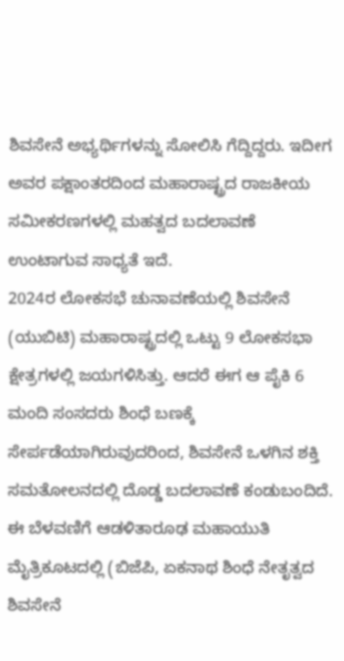ಶಿವಸೇನೆ ಅಭ್ಯರ್ಥಿಗಳನ್ನು ಸೋಲಿಸಿ ಗೆದ್ದಿದ್ದರು. ಇದೀಗ ಅವರ ಪಕ್ಷಾಂತರದಿಂದ ಮಹಾರಾಷ್ಟ್ರದ ರಾಜಕೀಯ ಸಮೀಕರಣಗಳಲ್ಲಿ ಮಹತ್ವದ ಬದಲಾವಣೆ ಉಂಟಾಗುವ ಸಾಧ್ಯತೆ ಇದೆ.
2024ರ ಲೋಕಸಭೆ ಚುನಾವಣೆಯಲ್ಲಿ ಶಿವಸೇನೆ (ಯುಬಿಟಿ) ಮಹಾರಾಷ್ಟ್ರದಲ್ಲಿ ಒಟ್ಟು 9 ಲೋಕಸಭಾ ಕ್ಷೇತ್ರಗಳಲ್ಲಿ ಜಯಗಳಿಸಿತ್ತು. ಆದರೆ ಈಗ ಆ ಪೈಕಿ 6 ಮಂದಿ ಸಂಸದರು ಶಿಂಧೆ ಬಣಕ್ಕೆ ಸೇರ್ಪಡೆಯಾಗಿರುವುದರಿಂದ, ಶಿವಸೇನೆ ಒಳಗಿನ ಶಕ್ತಿ ಸಮತೋಲನದಲ್ಲಿ ದೊಡ್ಡ ಬದಲಾವಣೆ ಕಂಡುಬಂದಿದೆ.
ಈ ಬೆಳವಣಿಗೆ ಆಡಳಿತಾರೂಢ ಮಹಾಯುತಿ ಮೈತ್ರಿಕೂಟದಲ್ಲಿ (ಬಿಜೆಪಿ, ಏಕನಾಥ ಶಿಂಧೆ ನೇತೃತ್ವದ ಶಿವಸೇನೆ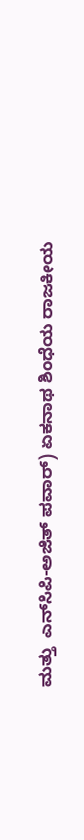ಮತ್ತು  ಎನ್‌ಸಿಪಿ-ಅಜಿತ್ ಪವಾರ್) ಏಕನಾಥ ಶಿಂಧೆಯ ರಾಜಕೀಯ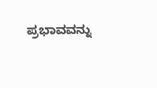ಪ್ರಭಾವವನ್ನು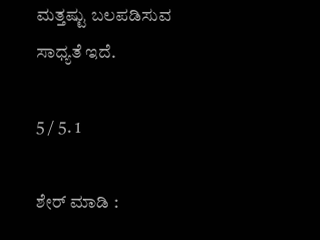ಮತ್ತಷ್ಟು ಬಲಪಡಿಸುವ ಸಾಧ್ಯತೆ ಇದೆ.

5 / 5. 1

ಶೇರ್ ಮಾಡಿ :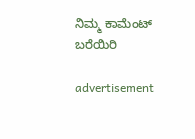ನಿಮ್ಮ ಕಾಮೆಂಟ್ ಬರೆಯಿರಿ

advertisement